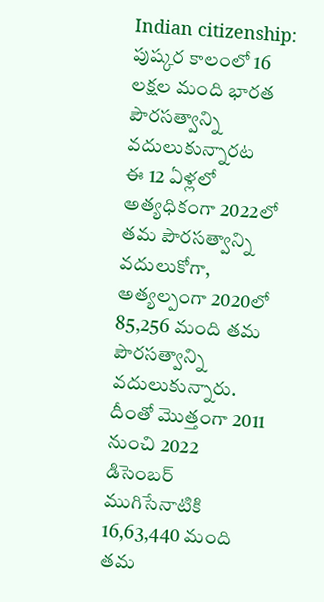Indian citizenship: పుష్కర కాలంలో 16 లక్షల మంది భారత పౌరసత్వాన్ని వదులుకున్నారట
ఈ 12 ఏళ్లలో అత్యధికంగా 2022లో తమ పౌరసత్వాన్ని వదులుకోగా, అత్యల్పంగా 2020లో 85,256 మంది తమ పౌరసత్వాన్ని వదులుకున్నారు. దీంతో మొత్తంగా 2011 నుంచి 2022 డిసెంబర్ ముగిసేనాటికి 16,63,440 మంది తమ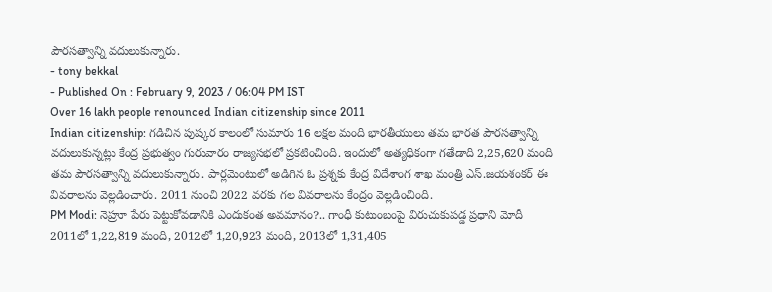పౌరసత్వాన్ని వదులుకున్నారు.
- tony bekkal
- Published On : February 9, 2023 / 06:04 PM IST
Over 16 lakh people renounced Indian citizenship since 2011
Indian citizenship: గడిచిన పుష్కర కాలంలో సుమారు 16 లక్షల మంది భారతీయులు తమ భారత పౌరసత్వాన్ని వదులుకున్నట్లు కేంద్ర ప్రభుత్వం గురువారం రాజ్యసభలో ప్రకటించింది. ఇందులో అత్యధికంగా గతేడాది 2,25,620 మంది తమ పౌరసత్వాన్ని వదులుకున్నారు. పార్లమెంటులో అడిగిన ఓ ప్రశ్నకు కేంద్ర విదేశాంగ శాఖ మంత్రి ఎస్.జయశంకర్ ఈ వివరాలను వెల్లడించారు. 2011 నుంచి 2022 వరకు గల వివరాలను కేంద్రం వెల్లడించింది.
PM Modi: నెహ్రూ పేరు పెట్టుకోవడానికి ఎందుకంత అవమానం?.. గాంధీ కుటుంబంపై విరుచుకుపడ్డ ప్రధాని మోదీ
2011లో 1,22,819 మంది, 2012లో 1,20,923 మంది, 2013లో 1,31,405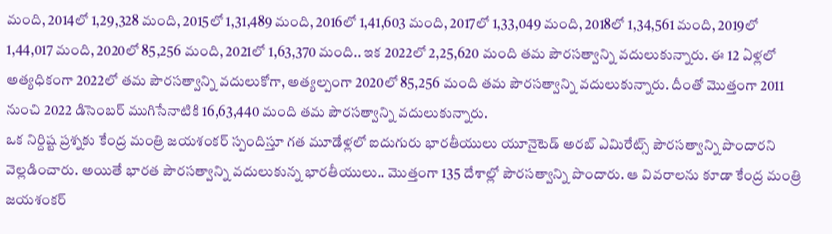మంది, 2014లో 1,29,328 మంది, 2015లో 1,31,489 మంది, 2016లో 1,41,603 మంది, 2017లో 1,33,049 మంది, 2018లో 1,34,561 మంది, 2019లో 1,44,017 మంది, 2020లో 85,256 మంది, 2021లో 1,63,370 మంది.. ఇక 2022లో 2,25,620 మంది తమ పౌరసత్వాన్ని వదులుకున్నారు. ఈ 12 ఏళ్లలో అత్యధికంగా 2022లో తమ పౌరసత్వాన్ని వదులుకోగా, అత్యల్పంగా 2020లో 85,256 మంది తమ పౌరసత్వాన్ని వదులుకున్నారు. దీంతో మొత్తంగా 2011 నుంచి 2022 డిసెంబర్ ముగిసేనాటికి 16,63,440 మంది తమ పౌరసత్వాన్ని వదులుకున్నారు.
ఒక నిర్దిష్ట ప్రశ్నకు కేంద్ర మంత్రి జయశంకర్ స్పందిస్తూ గత మూడేళ్లలో ఐదుగురు భారతీయులు యూనైటెడ్ అరబ్ ఎమిరేట్స్ పౌరసత్వాన్ని పొందారని వెల్లడించారు. అయితే భారత పౌరసత్వాన్ని వదులుకున్న భారతీయులు.. మొత్తంగా 135 దేశాల్లో పౌరసత్వాన్ని పొందారు. ఆ వివరాలను కూడా కేంద్ర మంత్రి జయశంకర్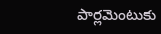పార్లమెంటుకు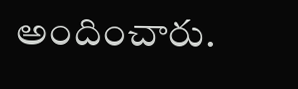అందించారు.